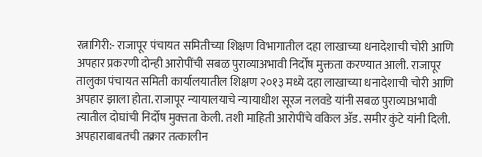रत्नागिरी:- राजापूर पंचायत समितीच्या शिक्षण विभागातील दहा लाखाच्या धनादेशाची चोरी आणि अपहार प्रकरणी दोन्ही आरोपींची सबळ पुराव्याअभावी निर्दोष मुक्तता करण्यात आली. राजापूर तालुका पंचायत समिती कार्यालयातील शिक्षण २०१३ मध्ये दहा लाखाच्या धनादेशाची चोरी आणि अपहार झाला होता. राजापूर न्यायालयाचे न्यायाधीश सूरज नलवडे यांनी सबळ पुराव्याअभावी त्यातील दोघांची निर्दोष मुक्त्तता केली. तशी माहिती आरोपींचे वकिल ॲड. समीर कुंटे यांनी दिली.
अपहाराबाबतची तक्रार तत्कालीन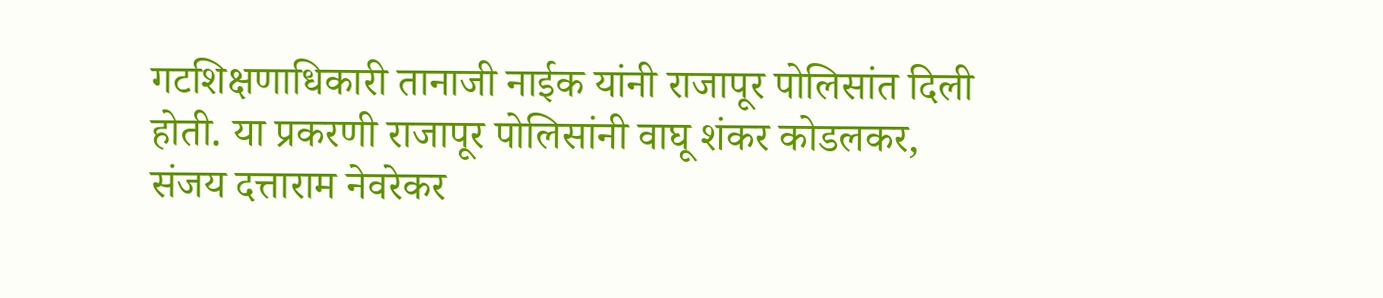गटशिक्षणाधिकारी तानाजी नाईक यांनी राजापूर पोलिसांत दिली होती. या प्रकरणी राजापूर पोलिसांनी वाघू शंकर कोडलकर, संजय दत्ताराम नेवरेकर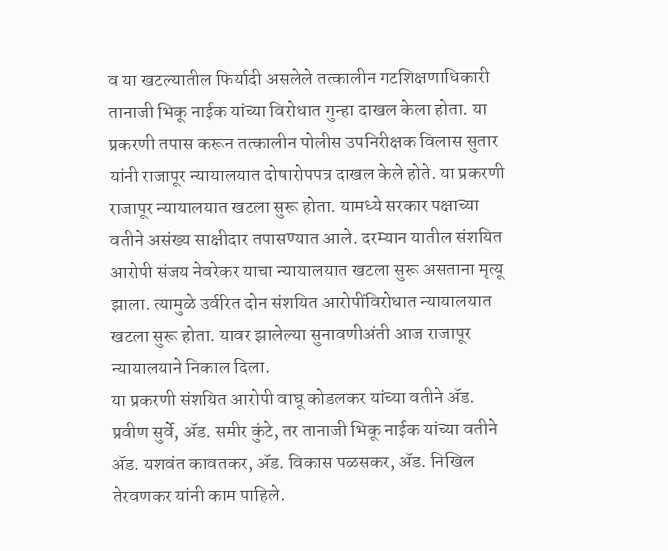व या खटल्यातील फिर्यादी असलेले तत्कालीन गटशिक्षणाधिकारी तानाजी भिकू नाईक यांच्या विरोधात गुन्हा दाखल केला होता. या प्रकरणी तपास करून तत्कालीन पोलीस उपनिरीक्षक विलास सुतार यांनी राजापूर न्यायालयात दोषारोपपत्र दाखल केले होते. या प्रकरणी राजापूर न्यायालयात खटला सुरू होता. यामध्ये सरकार पक्षाच्या वतीने असंख्य साक्षीदार तपासण्यात आले. दरम्यान यातील संशयित आरोपी संजय नेवरेकर याचा न्यायालयात खटला सुरू असताना मृत्यू झाला. त्यामुळे उर्वरित दोन संशयित आरोपींविरोधात न्यायालयात खटला सुरू होता. यावर झालेल्या सुनावणीअंती आज राजापूर न्यायालयाने निकाल दिला.
या प्रकरणी संशयित आरोपी वाघू कोडलकर यांच्या वतीने ॲड. प्रवीण सुर्वे, ॲड. समीर कुंटे, तर तानाजी भिकू नाईक यांच्या वतीने ॲड. यशवंत कावतकर, ॲड. विकास पळसकर, ॲड. निखिल तेरवणकर यांनी काम पाहिले.